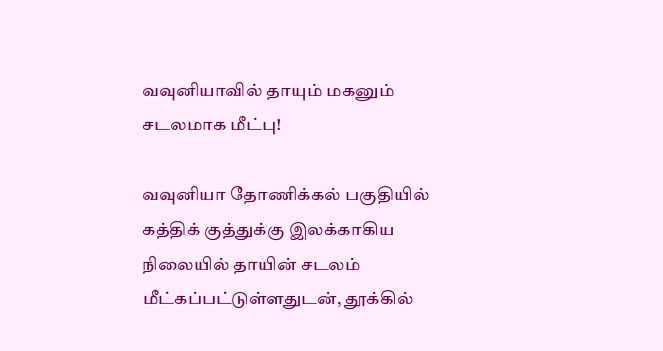வவுனியாவில் தாயும் மகனும் சடலமாக மீட்பு!

வவுனியா தோணிக்கல் பகுதியில் கத்திக் குத்துக்கு இலக்காகிய நிலையில் தாயின் சடலம் மீட்கப்பட்டுள்ளதுடன், தூக்கில்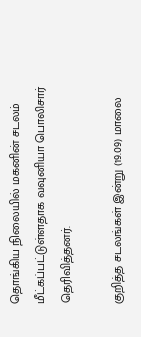தொங்கிய நிலையில் மகனின் சடலம் மீட்கப்பட்டுள்ளதாக வவுனியா பொலிசார் தெரிவித்தனர்.

குறித்த சடலங்கள் இன்று (19.09) மாலை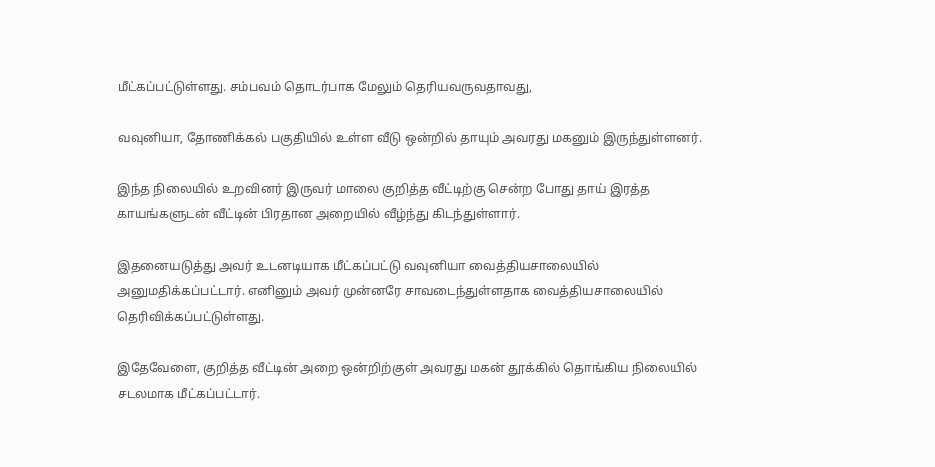மீட்கப்பட்டுள்ளது. சம்பவம் தொடர்பாக மேலும் தெரியவருவதாவது,

வவுனியா, தோணிக்கல் பகுதியில் உள்ள வீடு ஒன்றில் தாயும் அவரது மகனும் இருந்துள்ளனர்.

இந்த நிலையில் உறவினர் இருவர் மாலை குறித்த வீட்டிற்கு சென்ற போது தாய் இரத்த காயங்களுடன் வீட்டின் பிரதான அறையில் வீழ்ந்து கிடந்துள்ளார்.

இதனையடுத்து அவர் உடனடியாக மீட்கப்பட்டு வவுனியா வைத்தியசாலையில் அனுமதிக்கப்பட்டார். எனினும் அவர் முன்னரே சாவடைந்துள்ளதாக வைத்தியசாலையில் தெரிவிக்கப்பட்டுள்ளது.

இதேவேளை, குறித்த வீட்டின் அறை ஒன்றிற்குள் அவரது மகன் தூக்கில் தொங்கிய நிலையில் சடலமாக மீட்கப்பட்டார்.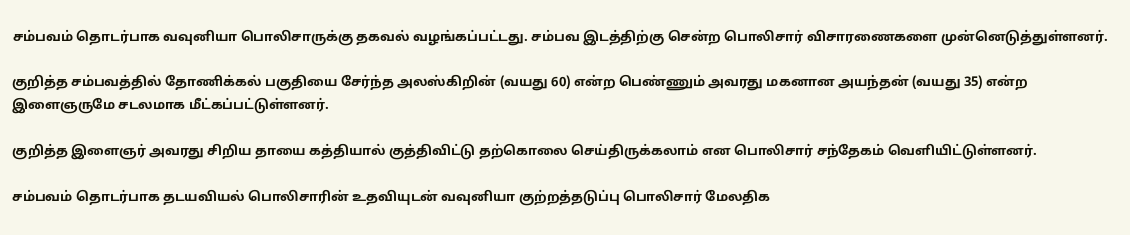சம்பவம் தொடர்பாக வவுனியா பொலிசாருக்கு தகவல் வழங்கப்பட்டது. சம்பவ இடத்திற்கு சென்ற பொலிசார் விசாரணைகளை முன்னெடுத்துள்ளனர்.

குறித்த சம்பவத்தில் தோணிக்கல் பகுதியை சேர்ந்த அலஸ்கிறின் (வயது 60) என்ற பெண்ணும் அவரது மகனான அயந்தன் (வயது 35) என்ற இளைஞருமே சடலமாக மீட்கப்பட்டுள்ளனர்.

குறித்த இளைஞர் அவரது சிறிய தாயை கத்தியால் குத்திவிட்டு தற்கொலை செய்திருக்கலாம் என பொலிசார் சந்தேகம் வெளியிட்டுள்ளனர்.

சம்பவம் தொடர்பாக தடயவியல் பொலிசாரின் உதவியுடன் வவுனியா குற்றத்தடுப்பு பொலிசார் மேலதிக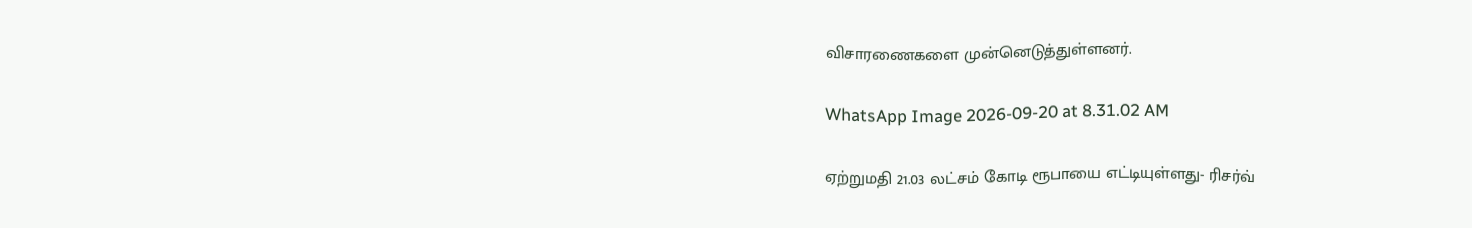விசாரணைகளை முன்னெடுத்துள்ளனர்.

WhatsApp Image 2026-09-20 at 8.31.02 AM

ஏற்றுமதி 21.03 லட்சம் கோடி ரூபாயை எட்டியுள்ளது- ரிசர்வ்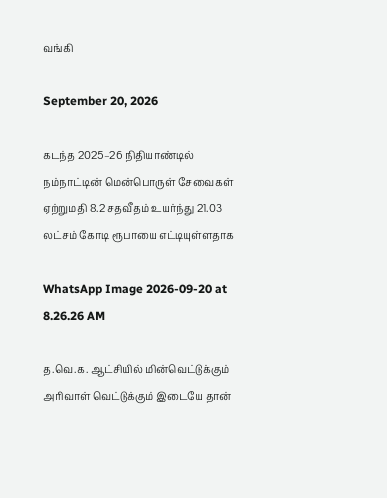வங்கி

September 20, 2026

கடந்த 2025–26 நிதியாண்டில் நம்நாட்டின் மென்பொருள் சேவைகள் ஏற்றுமதி 8.2 சதவீதம் உயர்ந்து 21.03 லட்சம் கோடி ரூபாயை எட்டியுள்ளதாக

WhatsApp Image 2026-09-20 at 8.26.26 AM

த.வெ.க. ஆட்சியில் மின்வெட்டுக்கும் அரிவாள் வெட்டுக்கும் இடையே தான்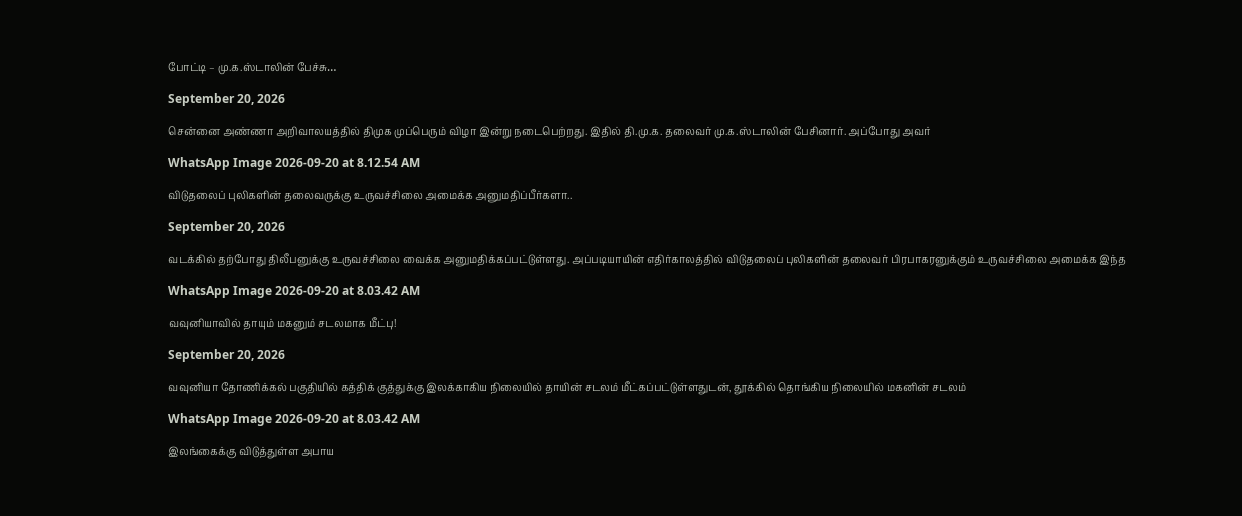போட்டி – மு.க.ஸ்டாலின் பேச்சு…

September 20, 2026

சென்னை அண்ணா அறிவாலயத்தில் திமுக முப்பெரும் விழா இன்று நடைபெற்றது. இதில் தி.மு.க. தலைவர் மு.க.ஸ்டாலின் பேசினார். அப்போது அவர்

WhatsApp Image 2026-09-20 at 8.12.54 AM

விடுதலைப் புலிகளின் தலைவருக்கு உருவச்சிலை அமைக்க அனுமதிப்பீர்களா..

September 20, 2026

வடக்கில் தற்போது திலீபனுக்கு உருவச்சிலை வைக்க அனுமதிக்கப்பட்டுள்ளது. அப்படியாயின் எதிர்காலத்தில் விடுதலைப் புலிகளின் தலைவர் பிரபாகரனுக்கும் உருவச்சிலை அமைக்க இந்த

WhatsApp Image 2026-09-20 at 8.03.42 AM

வவுனியாவில் தாயும் மகனும் சடலமாக மீட்பு!

September 20, 2026

வவுனியா தோணிக்கல் பகுதியில் கத்திக் குத்துக்கு இலக்காகிய நிலையில் தாயின் சடலம் மீட்கப்பட்டுள்ளதுடன், தூக்கில் தொங்கிய நிலையில் மகனின் சடலம்

WhatsApp Image 2026-09-20 at 8.03.42 AM

இலங்கைக்கு விடுத்துள்ள அபாய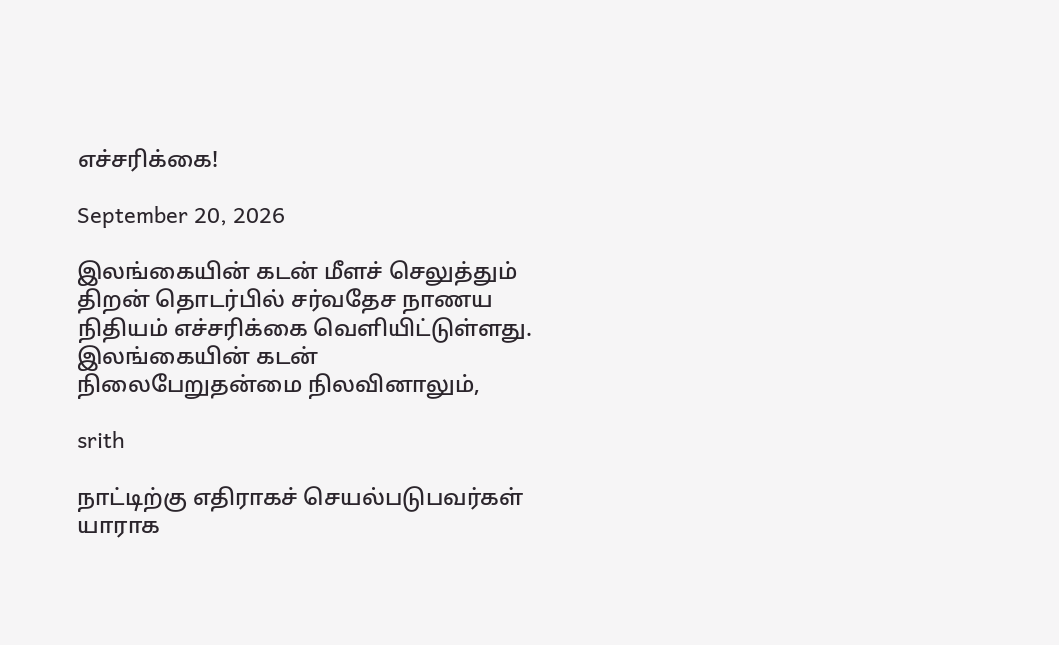எச்சரிக்கை!

September 20, 2026

இலங்கையின் கடன் மீளச் செலுத்தும் திறன் தொடர்பில் சர்வதேச நாணய நிதியம் எச்சரிக்கை வெளியிட்டுள்ளது. இலங்கையின் கடன் நிலைபேறுதன்மை நிலவினாலும்,

srith

நாட்டிற்கு எதிராகச் செயல்படுபவர்கள் யாராக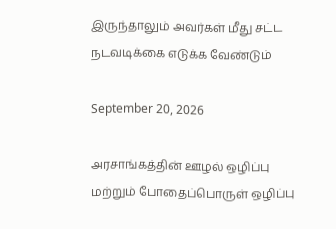இருந்தாலும் அவர்கள் மீது சட்ட நடவடிக்கை எடுக்க வேண்டும்

September 20, 2026

அரசாங்கத்தின் ஊழல் ஒழிப்பு மற்றும் போதைப்பொருள் ஒழிப்பு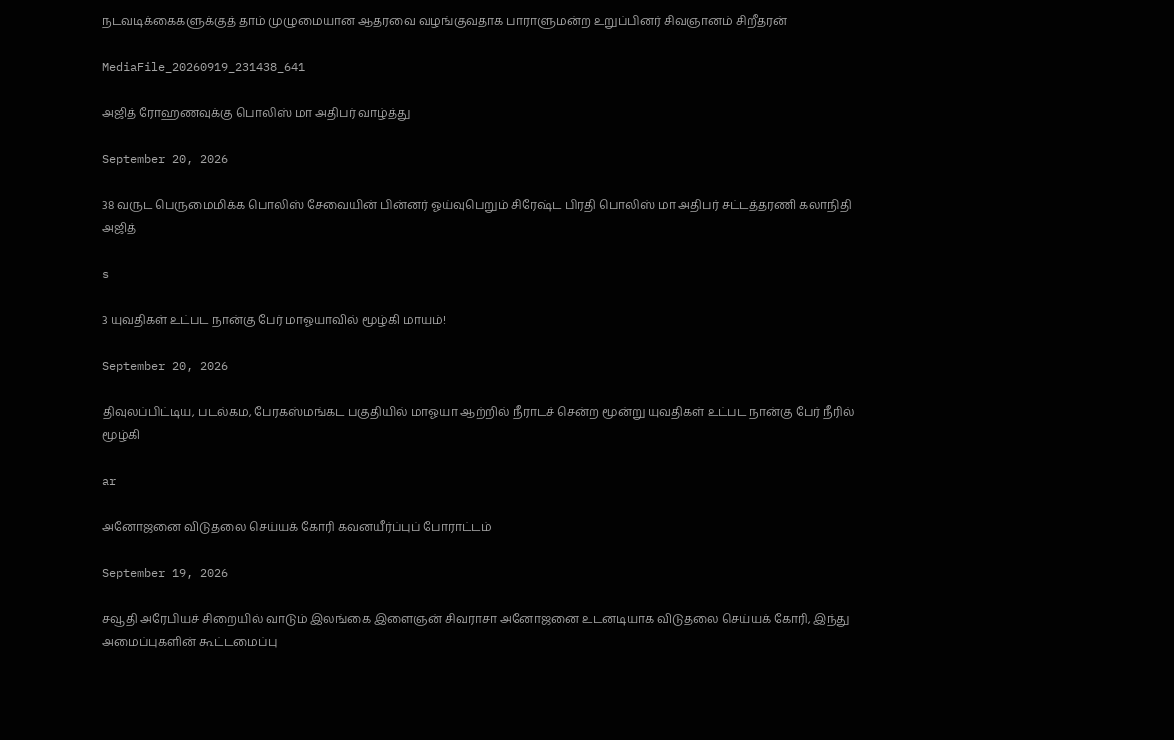நடவடிக்கைகளுக்குத் தாம் முழுமையான ஆதரவை வழங்குவதாக பாராளுமன்ற உறுப்பினர் சிவஞானம் சிறீதரன்

MediaFile_20260919_231438_641

அஜித் ரோஹணவுக்கு பொலிஸ் மா அதிபர் வாழ்த்து

September 20, 2026

38 வருட பெருமைமிக்க பொலிஸ் சேவையின் பின்னர் ஓய்வுபெறும் சிரேஷ்ட பிரதி பொலிஸ் மா அதிபர் சட்டத்தரணி கலாநிதி அஜித்

s

3 யுவதிகள் உட்பட நான்கு பேர் மாஓயாவில் மூழ்கி மாயம்!

September 20, 2026

திவுலப்பிட்டிய, படல்கம, பேரகஸ்மங்கட பகுதியில் மாஓயா ஆற்றில் நீராடச் சென்ற மூன்று யுவதிகள் உட்பட நான்கு பேர் நீரில் மூழ்கி

ar

அனோஜனை விடுதலை செய்யக் கோரி கவனயீர்ப்புப் போராட்டம்

September 19, 2026

சவூதி அரேபியச் சிறையில் வாடும் இலங்கை இளைஞன் சிவராசா அனோஜனை உடனடியாக விடுதலை செய்யக் கோரி, இந்து அமைப்புகளின் கூட்டமைப்பு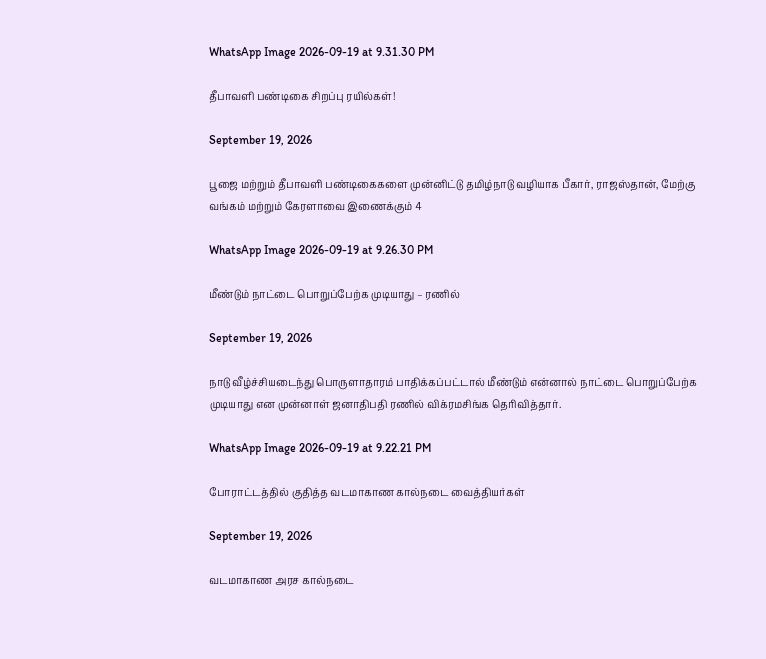WhatsApp Image 2026-09-19 at 9.31.30 PM

தீபாவளி பண்டிகை சிறப்பு ரயில்கள்!

September 19, 2026

பூஜை மற்றும் தீபாவளி பண்டிகைகளை முன்னிட்டு தமிழ்நாடு வழியாக பீகார், ராஜஸ்தான், மேற்கு வங்கம் மற்றும் கேரளாவை இணைக்கும் 4

WhatsApp Image 2026-09-19 at 9.26.30 PM

மீண்டும் நாட்டை பொறுப்பேற்க முடியாது – ரணில்

September 19, 2026

நாடு வீழ்ச்சியடைந்து பொருளாதாரம் பாதிக்கப்பட்டால் மீண்டும் என்னால் நாட்டை பொறுப்பேற்க முடியாது என முன்னாள் ஜனாதிபதி ரணில் விக்ரமசிங்க தெரிவித்தார்.

WhatsApp Image 2026-09-19 at 9.22.21 PM

போராட்டத்தில் குதித்த வடமாகாண கால்நடை வைத்தியர்கள்

September 19, 2026

வடமாகாண அரச கால்நடை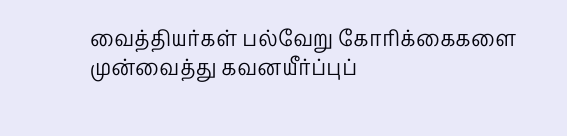வைத்தியர்கள் பல்வேறு கோரிக்கைகளை முன்வைத்து கவனயீர்ப்புப்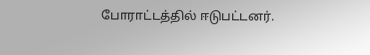போராட்டத்தில் ஈடுபட்டனர்.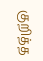குறித்த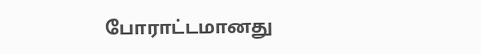போராட்டமானது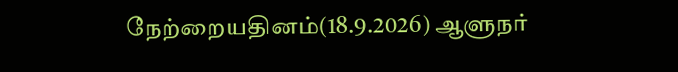நேற்றையதினம்(18.9.2026) ஆளுநர்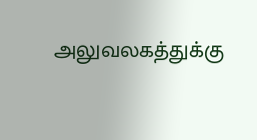அலுவலகத்துக்கு